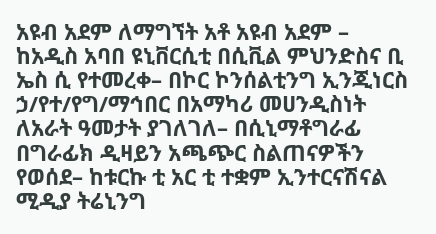አዩብ አደም ለማግኘት አቶ አዩብ አደም – ከአዲስ አባበ ዩኒቨርሲቲ በሲቪል ምህንድስና ቢ ኤስ ሲ የተመረቀ– በኮር ኮንሰልቲንግ ኢንጂነርስ ኃ/የተ/የግ/ማኅበር በአማካሪ መሀንዲስነት ለአራት ዓመታት ያገለገለ– በሲኒማቶግራፊ በግራፊክ ዲዛይን አጫጭር ስልጠናዎችን የወሰደ– ከቱርኩ ቲ አር ቲ ተቋም ኢንተርናሽናል ሚዲያ ትሬኒንግ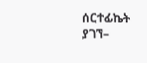ሰርተፊኬት ያገኘ–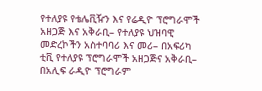የተለያዩ የቴሌቪዥን እና የሬዲዮ ፕሮግራሞች አዘጋጅ እና አቅራቢ– የተለያዩ ህዝባዊ መድረኮችን አስተባባሪ እና መሪ– በአፍሪካ ቲቪ የተለያዩ ፕሮግራሞች አዘጋጅና አቅራቢ– በአሊፍ ራዲዮ ፕሮግራም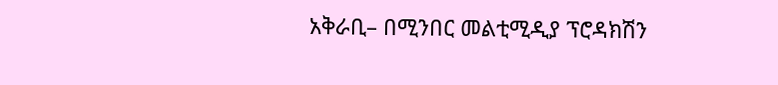አቅራቢ– በሚንበር መልቲሚዲያ ፕሮዳክሽን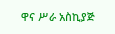ዋና ሥራ አስኪያጅ